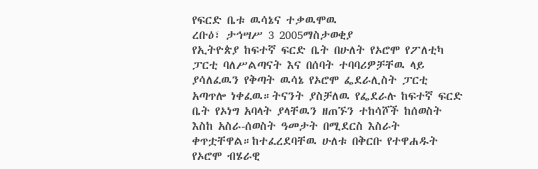የፍርድ ቤቱ ዉሳኔና ተቃዉሞዉ
ረቡዕ፣ ታኅሣሥ 3 2005ማስታወቂያ
የኢትዮጵያ ከፍተኛ ፍርድ ቤት በሁለት የኦሮሞ የፖለቲካ ፓርቲ ባለሥልጣናት እና በሰባት ተባባሪዎቻቸዉ ላይ ያሳለፈዉን የቅጣት ዉሳኔ የኦሮሞ ፌደራሊስት ፓርቲ አጣጥሎ ነቀፈዉ።ትናንት ያስቻለዉ የፌደራሉ ከፍተኛ ፍርድ ቤት የኦነግ አባላት ያላቸዉን ዘጠኙን ተከሳሾች ከሰወስት እስከ አስራ-ሰወስት ዓመታት በሚደርስ እስራት ቀጥቷቸዋል።ከተፈረደባቸዉ ሁለቱ በቅርቡ የተዋሐዱት የኦሮሞ ብሄራዊ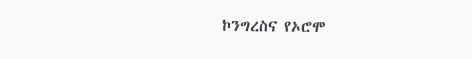ኮንግረስና የኦሮሞ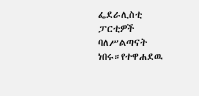ፌደራሊስቲ ፓርቲዎች ባለሥልጣናት ነበሩ።የተዋሐደዉ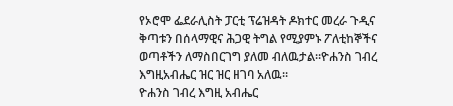የኦሮሞ ፌደራሊስት ፓርቲ ፕሬዝዳት ዶክተር መረራ ጉዲና ቅጣቱን በሰላማዊና ሕጋዊ ትግል የሚያምኑ ፖለቲከኞችና ወጣቶችን ለማስበርገግ ያለመ ብለዉታል።ዮሐንስ ገብረ እግዚአብሔር ዝር ዝር ዘገባ አለዉ።
ዮሐንስ ገብረ እግዚ አብሔር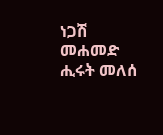ነጋሽ መሐመድ
ሒሩት መለሰ